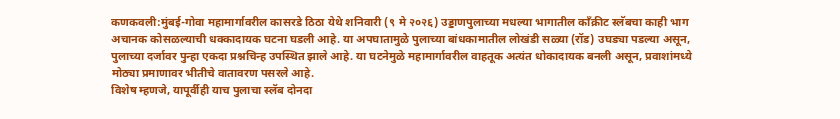कणकवली:मुंबई-गोवा महामार्गावरील कासरडे ठिठा येथे शनिवारी (९ मे २०२६) उड्डाणपुलाच्या मधल्या भागातील काँक्रीट स्लॅबचा काही भाग अचानक कोसळल्याची धक्कादायक घटना घडली आहे. या अपघातामुळे पुलाच्या बांधकामातील लोखंडी सळ्या (रॉड) उघड्या पडल्या असून, पुलाच्या दर्जावर पुन्हा एकदा प्रश्नचिन्ह उपस्थित झाले आहे. या घटनेमुळे महामार्गावरील वाहतूक अत्यंत धोकादायक बनली असून, प्रवाशांमध्ये मोठ्या प्रमाणावर भीतीचे वातावरण पसरले आहे.
विशेष म्हणजे, यापूर्वीही याच पुलाचा स्लॅब दोनदा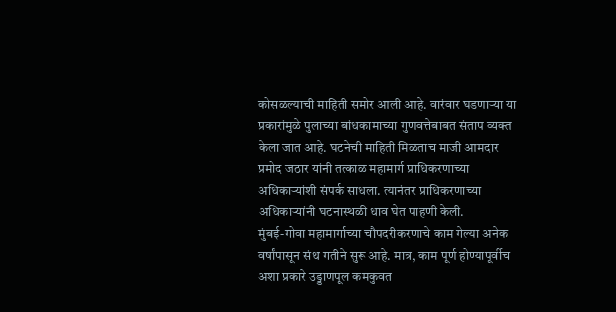कोसळल्याची माहिती समोर आली आहे. वारंवार घडणाऱ्या या प्रकारांमुळे पुलाच्या बांधकामाच्या गुणवत्तेबाबत संताप व्यक्त केला जात आहे. घटनेची माहिती मिळताच माजी आमदार प्रमोद जठार यांनी तत्काळ महामार्ग प्राधिकरणाच्या अधिकाऱ्यांशी संपर्क साधला. त्यानंतर प्राधिकरणाच्या अधिकाऱ्यांनी घटनास्थळी धाव घेत पाहणी केली.
मुंबई-गोवा महामार्गाच्या चौपदरीकरणाचे काम गेल्या अनेक वर्षांपासून संथ गतीने सुरू आहे. मात्र, काम पूर्ण होण्यापूर्वीच अशा प्रकारे उड्डाणपूल कमकुवत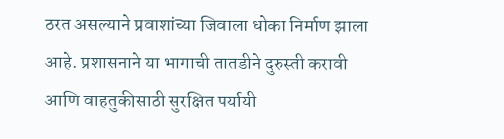ठरत असल्याने प्रवाशांच्या जिवाला धोका निर्माण झाला आहे. प्रशासनाने या भागाची तातडीने दुरुस्ती करावी आणि वाहतुकीसाठी सुरक्षित पर्यायी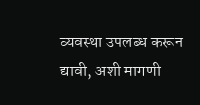व्यवस्था उपलब्ध करून द्यावी, अशी मागणी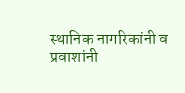स्थानिक नागरिकांनी व प्रवाशांनी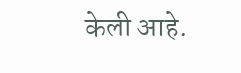केली आहे.